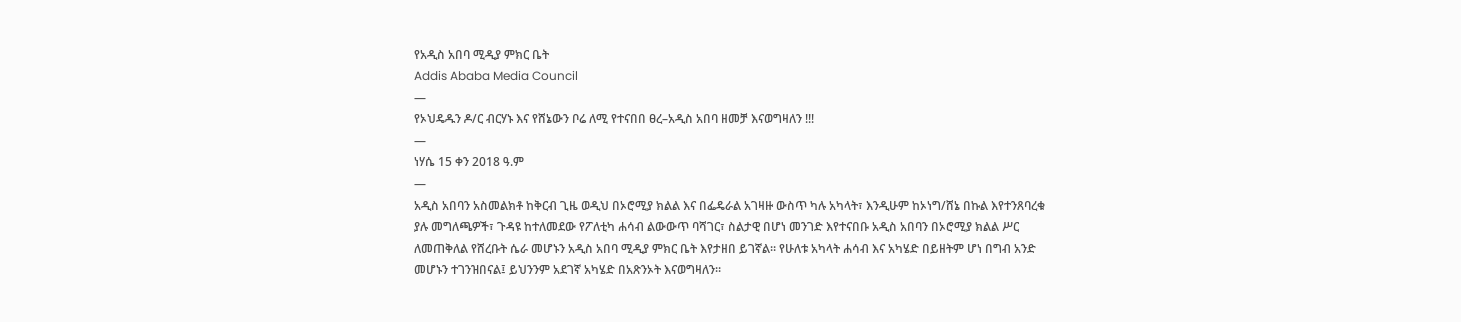የአዲስ አበባ ሚዲያ ምክር ቤት
Addis Ababa Media Council
—
የኦህዴዱን ዶ/ር ብርሃኑ እና የሸኔውን ቦሬ ለሚ የተናበበ ፀረ–አዲስ አበባ ዘመቻ እናወግዛለን !!!
—
ነሃሴ 15 ቀን 2018 ዓ.ም
—
አዲስ አበባን አስመልክቶ ከቅርብ ጊዜ ወዲህ በኦሮሚያ ክልል እና በፌዴራል አገዛዙ ውስጥ ካሉ አካላት፣ እንዲሁም ከኦነግ/ሸኔ በኩል እየተንጸባረቁ ያሉ መግለጫዎች፣ ጉዳዩ ከተለመደው የፖለቲካ ሐሳብ ልውውጥ ባሻገር፣ ስልታዊ በሆነ መንገድ እየተናበቡ አዲስ አበባን በኦሮሚያ ክልል ሥር ለመጠቅለል የሸረቡት ሴራ መሆኑን አዲስ አበባ ሚዲያ ምክር ቤት እየታዘበ ይገኛል። የሁለቱ አካላት ሐሳብ እና አካሄድ በይዘትም ሆነ በግብ አንድ መሆኑን ተገንዝበናል፤ ይህንንም አደገኛ አካሄድ በአጽንኦት እናወግዛለን።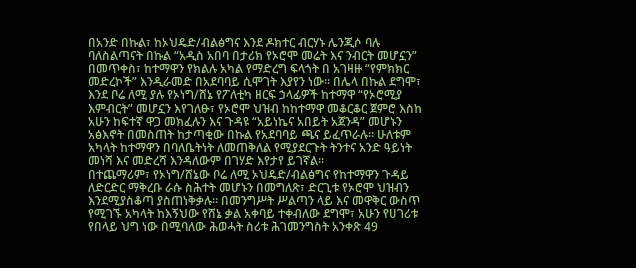በአንድ በኩል፣ ከኦህዴድ/ብልፅግና እንደ ዶክተር ብርሃኑ ሌንጂሶ ባሉ ባለስልጣናት በኩል “አዲስ አበባ በታሪክ የኦሮሞ መሬት እና ንብርት መሆኗን” በመጥቀስ፣ ከተማዋን የክልሉ አካል የማድረግ ፍላጎት በ አገዛዙ “የምክክር መድረኮች” እንዲራመድ በአደባባይ ሲሞገት እያየን ነው። በሌላ በኩል ደግሞ፣ እንደ ቦሬ ለሚ ያሉ የኦነግ/ሸኔ የፖለቲካ ዘርፍ ኃላፊዎች ከተማዋ “የኦሮሚያ እምብርት” መሆኗን እየገለፁ፣ የኦሮሞ ህዝብ ከከተማዋ መቆርቆር ጀምሮ እስከ አሁን ከፍተኛ ዋጋ መክፈሉን እና ጉዳዩ “አይነኬና አበይት አጀንዳ” መሆኑን አፅእኖት በመስጠት ከታጣቂው በኩል የአደባባይ ጫና ይፈጥራሉ። ሁለቱም አካላት ከተማዋን በባለቤትነት ለመጠቅለል የሚያደርጉት ትንተና አንድ ዓይነት መነሻ እና መድረሻ እንዳለውም በገሃድ እየታየ ይገኛል።
በተጨማሪም፣ የኦነግ/ሸኔው ቦሬ ለሚ ኦህዴድ/ብልፅግና የከተማዋን ጉዳይ ለድርድር ማቅረቡ ራሱ ስሕተት መሆኑን በመግለጽ፣ ድርጊቱ የኦሮሞ ህዝብን እንደሚያስቆጣ ያስጠነቅቃሉ። በመንግሥት ሥልጣን ላይ እና መዋቅር ውስጥ የሚገኙ አካላት ከእኝህው የሸኔ ቃል አቀባይ ተቀብለው ደግሞ፣ አሁን የሀገሪቱ የበላይ ህግ ነው በሚባለው ሕወሓት ስሪቱ ሕገመንግስት አንቀጽ 49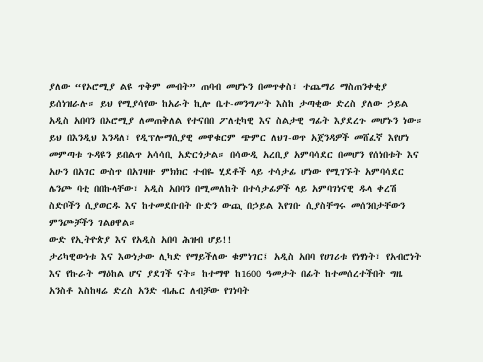ያለው “የኦሮሚያ ልዩ ጥቅም መብት” ጠባብ መሆኑን በመጥቀስ፣ ተጨማሪ ማስጠንቀቂያ ይሰነዝራሉ። ይህ የሚያሳየው ከአራት ኪሎ ቤተ-መንግሥት እስከ ታጣቂው ድረስ ያለው ኃይል አዲስ አበባን በኦሮሚያ ለመጠቅለል የተናበበ ፖለቲካዊ እና ስልታዊ ግፊት እያደረጉ መሆኑን ነው።
ይህ በእንዲህ እንዳለ፣ የዲፕሎማሲያዊ መዋቁርም ጭምር ለህገ-ወጥ አጀንዳዎች መሸፈኛ እየሆነ መምጣቱ ጉዳዩን ይበልጥ አሳሳቢ አድርጎታል። በሳውዲ አረቢያ አምባሳደር በመሆን የሰነበቱት እና አሁን በአገር ውስጥ በአገዛዙ ምክክር ተብዬ ሂደቶች ላይ ተሳታፊ ሆነው የሚገኙት አምባሳደር ሌንጮ ባቲ በበኩላቸው፣ አዲስ አበባን በሚመለከት በተሳታፊዎች ላይ አምባገነናዊ ዱላ ቀረሽ ስድቦችን ሲያወርዱ እና ከተመደቡበት ቡድን ውጪ በኃይል እየገቡ ሲያስቸግሩ መሰንበታቸውን ምንጮቻችን ገልፀዋል።
ውድ የኢትዮጵያ እና የአዲስ አበባ ሕዝብ ሆይ!!
ታሪካዊውነቱ እና እውነታው ሊካድ የማይችለው ቁምነገር፤ አዲስ አበባ የሀገሪቱ የነፃነት፣ የአብሮነት እና የኩራት ማዕከል ሆና ያደገች ናት። ከተማዋ ከ1600 ዓመታት በፊት ከተመሰረተችበት ግዜ አንስቶ እስከዛሬ ድረስ አንድ ብሔር ለብቻው የገነባት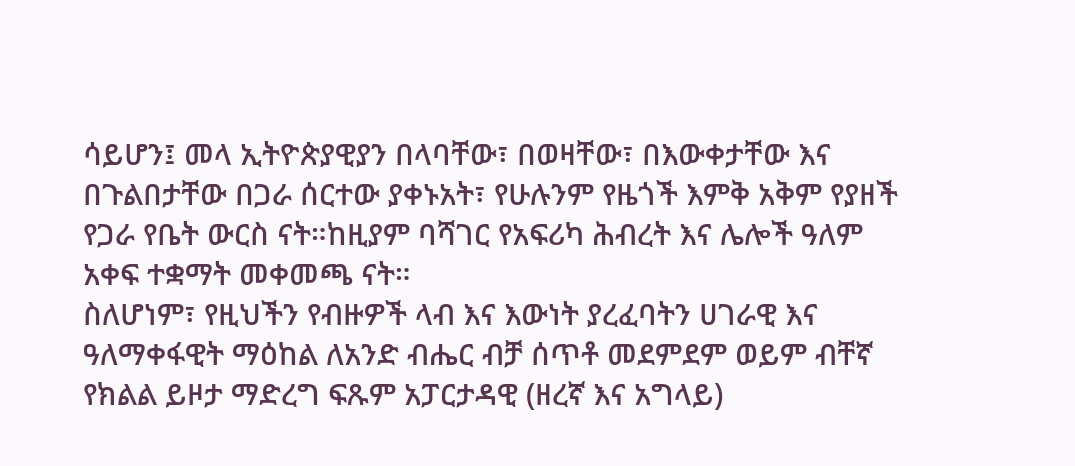ሳይሆን፤ መላ ኢትዮጵያዊያን በላባቸው፣ በወዛቸው፣ በእውቀታቸው እና በጉልበታቸው በጋራ ሰርተው ያቀኑአት፣ የሁሉንም የዜጎች እምቅ አቅም የያዘች የጋራ የቤት ውርስ ናት።ከዚያም ባሻገር የአፍሪካ ሕብረት እና ሌሎች ዓለም አቀፍ ተቋማት መቀመጫ ናት።
ስለሆነም፣ የዚህችን የብዙዎች ላብ እና እውነት ያረፈባትን ሀገራዊ እና ዓለማቀፋዊት ማዕከል ለአንድ ብሔር ብቻ ሰጥቶ መደምደም ወይም ብቸኛ የክልል ይዞታ ማድረግ ፍጹም አፓርታዳዊ (ዘረኛ እና አግላይ)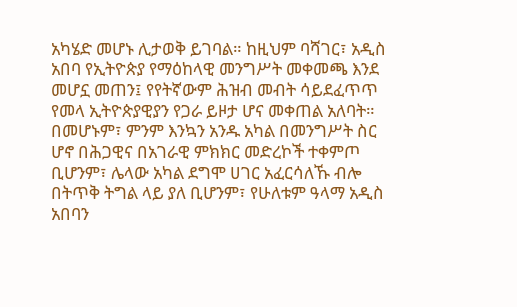አካሄድ መሆኑ ሊታወቅ ይገባል። ከዚህም ባሻገር፣ አዲስ አበባ የኢትዮጵያ የማዕከላዊ መንግሥት መቀመጫ እንደ መሆኗ መጠን፤ የየትኛውም ሕዝብ መብት ሳይደፈጥጥ የመላ ኢትዮጵያዊያን የጋራ ይዞታ ሆና መቀጠል አለባት።
በመሆኑም፣ ምንም እንኳን አንዱ አካል በመንግሥት ስር ሆኖ በሕጋዊና በአገራዊ ምክክር መድረኮች ተቀምጦ ቢሆንም፣ ሌላው አካል ደግሞ ሀገር አፈርሳለኹ ብሎ በትጥቅ ትግል ላይ ያለ ቢሆንም፣ የሁለቱም ዓላማ አዲስ አበባን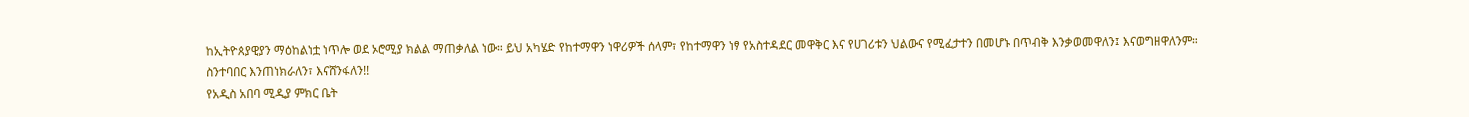ከኢትዮጰያዊያን ማዕከልነቷ ነጥሎ ወደ ኦሮሚያ ክልል ማጠቃለል ነው። ይህ አካሄድ የከተማዋን ነዋሪዎች ሰላም፣ የከተማዋን ነፃ የአስተዳደር መዋቅር እና የሀገሪቱን ህልውና የሚፈታተን በመሆኑ በጥብቅ እንቃወመዋለን፤ እናወግዘዋለንም።
ስንተባበር እንጠነክራለን፣ እናሸንፋለን!!
የአዲስ አበባ ሚዲያ ምክር ቤት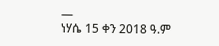—
ነሃሴ 15 ቀን 2018 ዓ.ም